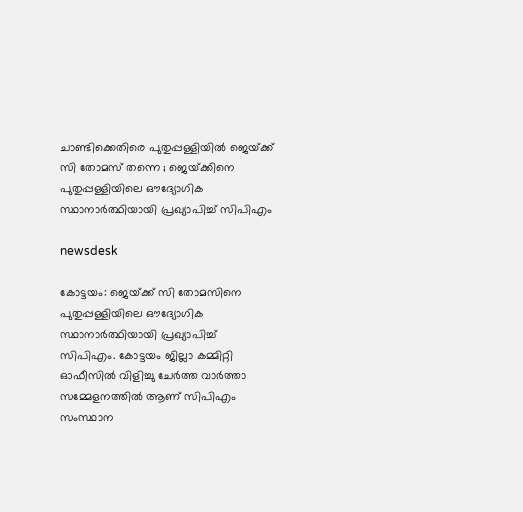ചാണ്ടിക്കെതിരെ പുതുപ്പള്ളിയിൽ ജെയ്‌ക്ക് സി തോമസ് തന്നെ ; ജെയ്‌ക്കിനെ പുതുപ്പള്ളിയിലെ ഔദ്യോഗിക സ്ഥാനാർത്ഥിയായി പ്രഖ്യാപിച്ച് സിപിഎം

newsdesk

കോട്ടയം: ജെയ്‌ക്ക് സി തോമസിനെ പുതുപ്പള്ളിയിലെ ഔദ്യോഗിക സ്ഥാനാർത്ഥിയായി പ്രഖ്യാപിച്ച് സിപിഎം. കോട്ടയം ജില്ലാ കമ്മിറ്റി ഓഫീസിൽ വിളിച്ചു ചേർത്ത വാർത്താ സമ്മേളനത്തിൽ ആണ് സിപിഎം സംസ്ഥാന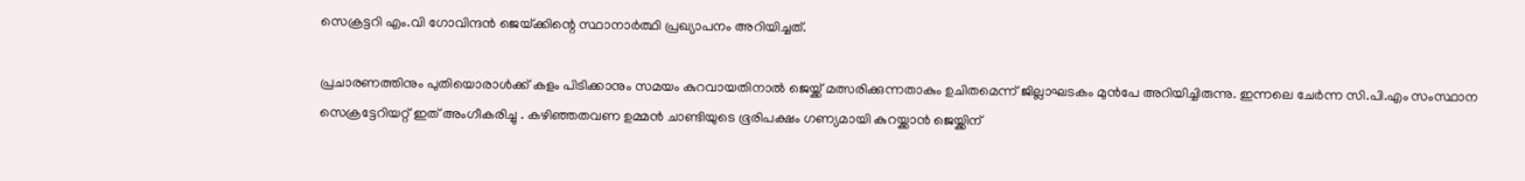സെക്രട്ടറി എം.വി ഗോവിന്ദൻ ജെയ്‌ക്കിന്റെ സ്ഥാനാർത്ഥി പ്രഖ്യാപനം അറിയിച്ചത്.

പ്രചാരണത്തിനും പുതിയൊരാൾക്ക് കളം പിടിക്കാനും സമയം കുറവായതിനാൽ ജെയ്ക്ക് മത്സരിക്കുന്നതാകും ഉചിതമെന്ന് ജില്ലാഘടകം മുൻപേ അറിയിച്ചിരുന്നു. ഇന്നലെ ചേർന്ന സി.പി.എം സംസ്ഥാന സെക്രട്ടേറിയറ്റ് ഇത് അംഗീകരിച്ചു . കഴിഞ്ഞതവണ ഉമ്മൻ ചാണ്ടിയുടെ ഭൂരിപക്ഷം ഗണ്യമായി കുറയ്ക്കാൻ ജെയ്ക്കിന്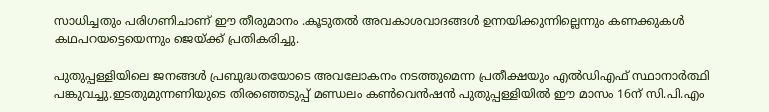സാധിച്ചതും പരിഗണിചാണ് ഈ തീരുമാനം .കൂടുതൽ അവകാശവാദങ്ങൾ ഉന്നയിക്കുന്നില്ലെന്നും കണക്കുകൾ കഥപറയട്ടെയെന്നും ജെയ്ക്ക് പ്രതികരിച്ചു.

പുതുപ്പള്ളിയിലെ ജനങ്ങൾ പ്രബുദ്ധതയോടെ അവലോകനം നടത്തുമെന്ന പ്രതീക്ഷയും എൽഡിഎഫ് സ്ഥാനാർത്ഥി പങ്കുവച്ചു.ഇടതുമുന്നണിയുടെ തിരഞ്ഞെടുപ്പ് മണ്ഡലം കൺവെൻഷൻ പുതുപ്പള്ളിയിൽ ഈ മാസം 16ന് സി.പി.എം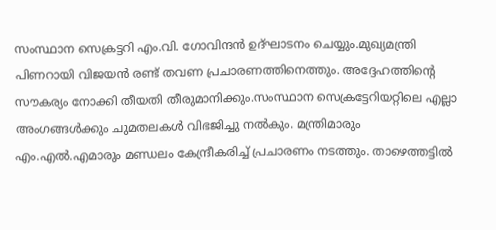സംസ്ഥാന സെക്രട്ടറി എം.വി. ഗോവിന്ദൻ ഉദ്ഘാടനം ചെയ്യും.മുഖ്യമന്ത്രി പിണറായി വിജയൻ രണ്ട് തവണ പ്രചാരണത്തിനെത്തും. അദ്ദേഹത്തിന്റെ സൗകര്യം നോക്കി തീയതി തീരുമാനിക്കും.സംസ്ഥാന സെക്രട്ടേറിയറ്റിലെ എല്ലാ അംഗങ്ങൾക്കും ചുമതലകൾ വിഭജിച്ചു നൽകും. മന്ത്രിമാരും എം.എൽ.എമാരും മണ്ഡലം കേന്ദ്രീകരിച്ച് പ്രചാരണം നടത്തും. താഴെത്തട്ടിൽ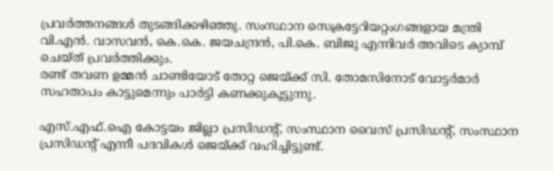പ്രവർത്തനങ്ങൾ തുടങ്ങിക്കഴിഞ്ഞു. സംസ്ഥാന സെക്രട്ടേറിയറ്റംഗങ്ങളായ മന്ത്രി വി.എൻ. വാസവൻ, കെ.കെ. ജയചന്ദ്രൻ, പി.കെ. ബിജു എന്നിവർ അവിടെ ക്യാമ്പ് ചെയ്ത് പ്രവർത്തിക്കും.
രണ്ട് തവണ ഉമ്മൻ ചാണ്ടിയോട് തോറ്റ ജെയ്ക്ക് സി. തോമസിനോട് വോട്ടർമാർ സഹതാപം കാട്ടുമെന്നും പാർട്ടി കണക്കുകൂട്ടുന്നു.

എസ്.എഫ്.ഐ കോട്ടയം ജില്ലാ പ്രസിഡന്റ്, സംസ്ഥാന വൈസ് പ്രസിഡന്റ്, സംസ്ഥാന പ്രസിഡന്റ് എന്നീ പദവികൾ ജെയ്ക്ക് വഹിച്ചിട്ടുണ്ട്.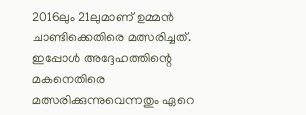2016ലും 21ലുമാണ് ഉമ്മൻ ചാണ്ടിക്കെതിരെ മത്സരിച്ചത്. ഇപ്പോൾ അദ്ദേഹത്തിന്റെ മകനെതിരെ മത്സരിക്കുന്നുവെന്നതും ഏറെ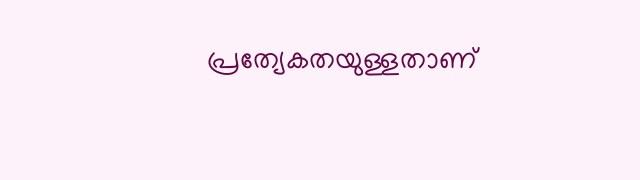പ്രത്യേകതയുള്ളതാണ്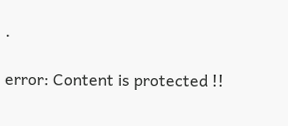.

error: Content is protected !!